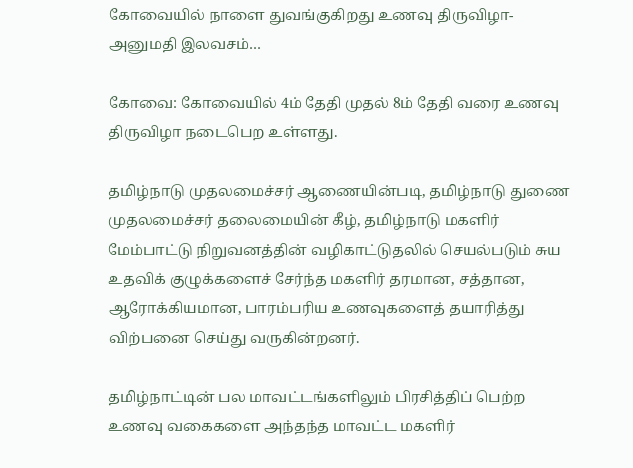கோவையில் நாளை துவங்குகிறது உணவு திருவிழா- அனுமதி இலவசம்…

கோவை: கோவையில் 4ம் தேதி முதல் 8ம் தேதி வரை உணவு திருவிழா நடைபெற உள்ளது.

தமிழ்நாடு முதலமைச்சர் ஆணையின்படி, தமிழ்நாடு துணை முதலமைச்சர் தலைமையின் கீழ், தமிழ்நாடு மகளிர் மேம்பாட்டு நிறுவனத்தின் வழிகாட்டுதலில் செயல்படும் சுய உதவிக் குழுக்களைச் சேர்ந்த மகளிர் தரமான, சத்தான, ஆரோக்கியமான, பாரம்பரிய உணவுகளைத் தயாரித்து விற்பனை செய்து வருகின்றனர்.

தமிழ்நாட்டின் பல மாவட்டங்களிலும் பிரசித்திப் பெற்ற உணவு வகைகளை அந்தந்த மாவட்ட மகளிர்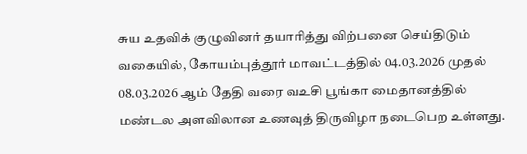சுய உதவிக் குழுவினர் தயாரித்து விற்பனை செய்திடும் வகையில், கோயம்புத்தூர் மாவட்டத்தில் 04.03.2026 முதல் 08.03.2026 ஆம் தேதி வரை வஉசி பூங்கா மைதானத்தில் மண்டல அளவிலான உணவுத் திருவிழா நடைபெற உள்ளது.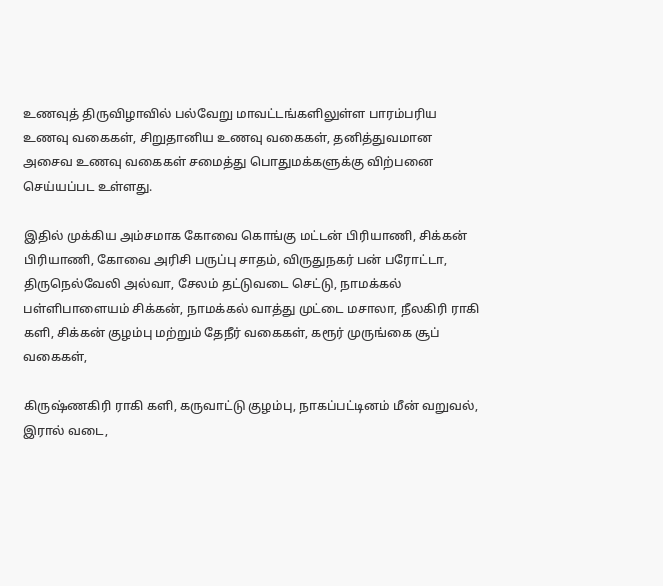உணவுத் திருவிழாவில் பல்வேறு மாவட்டங்களிலுள்ள பாரம்பரிய உணவு வகைகள், சிறுதானிய உணவு வகைகள், தனித்துவமான அசைவ உணவு வகைகள் சமைத்து பொதுமக்களுக்கு விற்பனை செய்யப்பட உள்ளது.

இதில் முக்கிய அம்சமாக கோவை கொங்கு மட்டன் பிரியாணி, சிக்கன் பிரியாணி, கோவை அரிசி பருப்பு சாதம், விருதுநகர் பன் பரோட்டா, திருநெல்வேலி அல்வா, சேலம் தட்டுவடை செட்டு, நாமக்கல் பள்ளிபாளையம் சிக்கன், நாமக்கல் வாத்து முட்டை மசாலா, நீலகிரி ராகி களி, சிக்கன் குழம்பு மற்றும் தேநீர் வகைகள், கரூர் முருங்கை சூப் வகைகள்,

கிருஷ்ணகிரி ராகி களி, கருவாட்டு குழம்பு, நாகப்பட்டினம் மீன் வறுவல், இரால் வடை,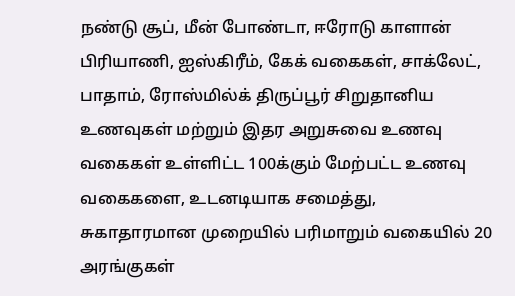நண்டு சூப், மீன் போண்டா, ஈரோடு காளான் பிரியாணி, ஐஸ்கிரீம், கேக் வகைகள், சாக்லேட், பாதாம், ரோஸ்மில்க் திருப்பூர் சிறுதானிய உணவுகள் மற்றும் இதர அறுசுவை உணவு வகைகள் உள்ளிட்ட 100க்கும் மேற்பட்ட உணவு வகைகளை, உடனடியாக சமைத்து, சுகாதாரமான முறையில் பரிமாறும் வகையில் 20 அரங்குகள்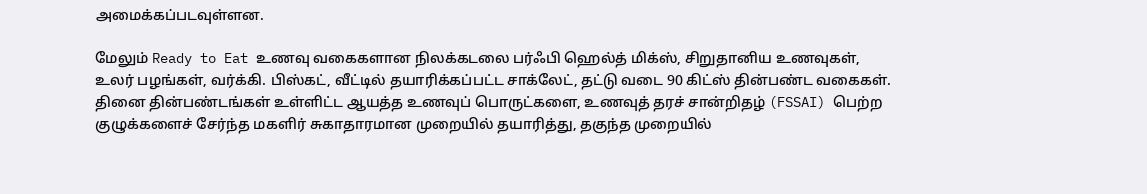அமைக்கப்படவுள்ளன.

மேலும் Ready to Eat உணவு வகைகளான நிலக்கடலை பர்ஃபி ஹெல்த் மிக்ஸ், சிறுதானிய உணவுகள், உலர் பழங்கள், வர்க்கி. பிஸ்கட், வீட்டில் தயாரிக்கப்பட்ட சாக்லேட், தட்டு வடை 90 கிட்ஸ் தின்பண்ட வகைகள். தினை தின்பண்டங்கள் உள்ளிட்ட ஆயத்த உணவுப் பொருட்களை, உணவுத் தரச் சான்றிதழ் (FSSAI) பெற்ற குழுக்களைச் சேர்ந்த மகளிர் சுகாதாரமான முறையில் தயாரித்து, தகுந்த முறையில்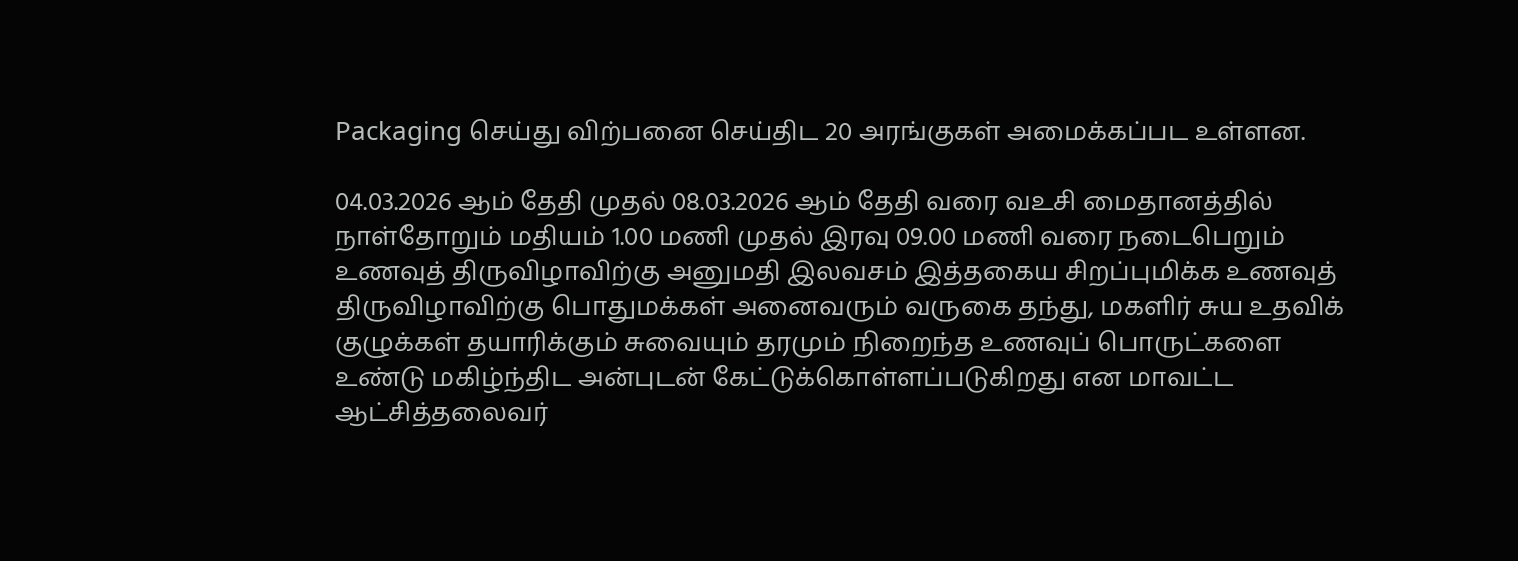Packaging செய்து விற்பனை செய்திட 20 அரங்குகள் அமைக்கப்பட உள்ளன.

04.03.2026 ஆம் தேதி முதல் 08.03.2026 ஆம் தேதி வரை வஉசி மைதானத்தில் நாள்தோறும் மதியம் 1.00 மணி முதல் இரவு 09.00 மணி வரை நடைபெறும் உணவுத் திருவிழாவிற்கு அனுமதி இலவசம் இத்தகைய சிறப்புமிக்க உணவுத் திருவிழாவிற்கு பொதுமக்கள் அனைவரும் வருகை தந்து, மகளிர் சுய உதவிக் குழுக்கள் தயாரிக்கும் சுவையும் தரமும் நிறைந்த உணவுப் பொருட்களை உண்டு மகிழ்ந்திட அன்புடன் கேட்டுக்கொள்ளப்படுகிறது என மாவட்ட ஆட்சித்தலைவர்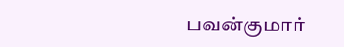பவன்குமார்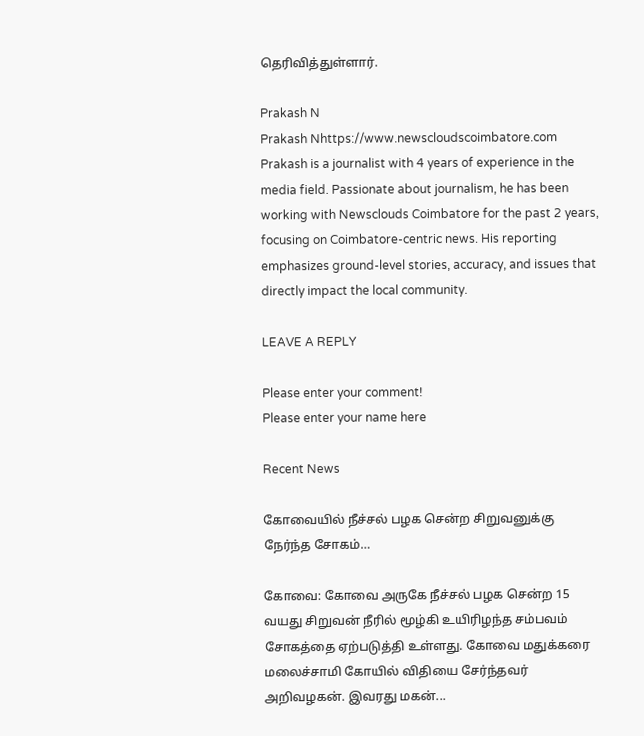தெரிவித்துள்ளார்.

Prakash N
Prakash Nhttps://www.newscloudscoimbatore.com
Prakash is a journalist with 4 years of experience in the media field. Passionate about journalism, he has been working with Newsclouds Coimbatore for the past 2 years, focusing on Coimbatore-centric news. His reporting emphasizes ground-level stories, accuracy, and issues that directly impact the local community.

LEAVE A REPLY

Please enter your comment!
Please enter your name here

Recent News

கோவையில் நீச்சல் பழக சென்ற சிறுவனுக்கு நேர்ந்த சோகம்…

கோவை: கோவை அருகே நீச்சல் பழக சென்ற 15 வயது சிறுவன் நீரில் மூழ்கி உயிரிழந்த சம்பவம் சோகத்தை ஏற்படுத்தி உள்ளது. கோவை மதுக்கரை மலைச்சாமி கோயில் விதியை சேர்ந்தவர் அறிவழகன். இவரது மகன்...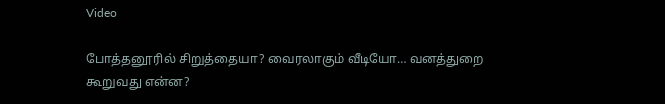Video

போத்தனூரில் சிறுத்தையா? வைரலாகும் வீடியோ… வனத்துறை கூறுவது என்ன?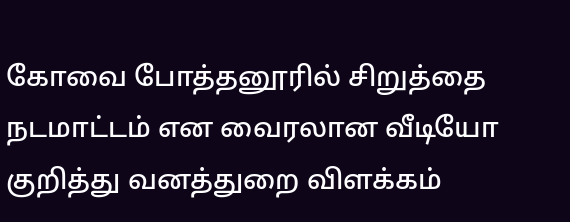கோவை போத்தனூரில் சிறுத்தை நடமாட்டம் என வைரலான வீடியோ குறித்து வனத்துறை விளக்கம்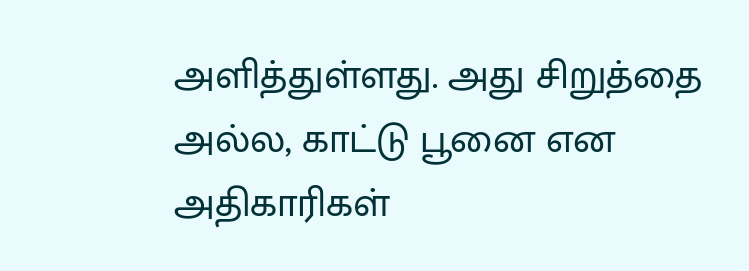அளித்துள்ளது. அது சிறுத்தை அல்ல, காட்டு பூனை என அதிகாரிகள்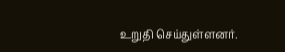உறுதி செய்துள்ளனர்.